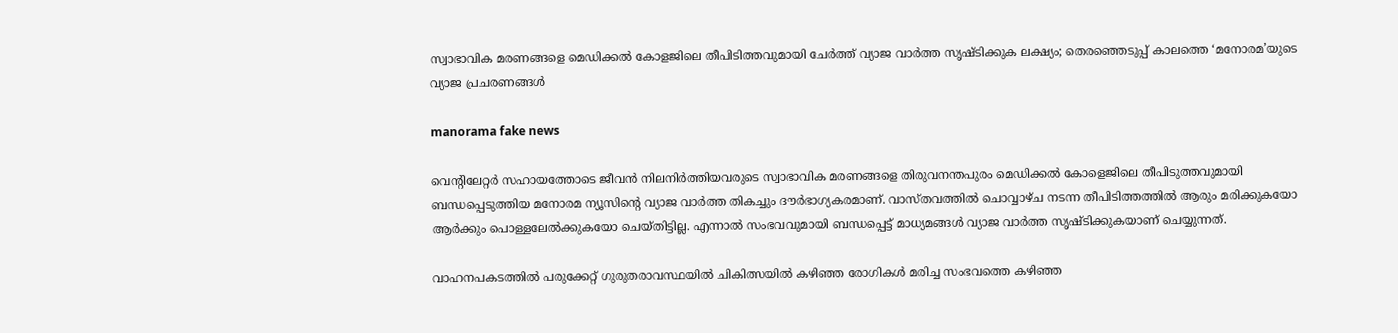സ്വാഭാവിക മരണങ്ങളെ മെഡിക്കൽ കോളജിലെ തീപിടിത്തവുമായി ചേർത്ത് വ്യാജ വാർത്ത സൃഷ്ടിക്കുക ലക്ഷ്യം; തെരഞ്ഞെടുപ്പ് കാലത്തെ ‘മനോരമ’യുടെ വ്യാജ പ്രചരണങ്ങള്‍

manorama fake news

വെൻ്റിലേറ്റർ സഹായത്തോടെ ജീവൻ നിലനിർത്തിയവരുടെ സ്വാഭാവിക മരണങ്ങളെ തിരുവനന്തപുരം മെഡിക്കൽ കോളെജിലെ തീപിടുത്തവുമായി ബന്ധപ്പെടുത്തിയ മനോരമ ന്യൂസിൻ്റെ വ്യാജ വാർത്ത തികച്ചും ദൗർഭാഗ്യകരമാണ്. വാസ്തവത്തിൽ ചൊവ്വാ‍ഴ്ച നടന്ന തീപിടിത്തത്തിൽ ആരും മരിക്കുകയോ ആർക്കും പൊള്ളലേൽക്കുകയോ ചെയ്തിട്ടില്ല. എന്നാൽ സംഭവവുമായി ബന്ധപ്പെട്ട് മാധ്യമങ്ങള്‍ വ്യാജ വാർത്ത സൃഷ്ടിക്കുകയാണ് ചെയ്യുന്നത്.

വാഹനപകടത്തിൽ പരുക്കേറ്റ് ഗുരുതരാവസ്ഥയിൽ ചികിത്സയിൽ കഴിഞ്ഞ രോഗികൾ മരിച്ച സംഭവത്തെ കഴിഞ്ഞ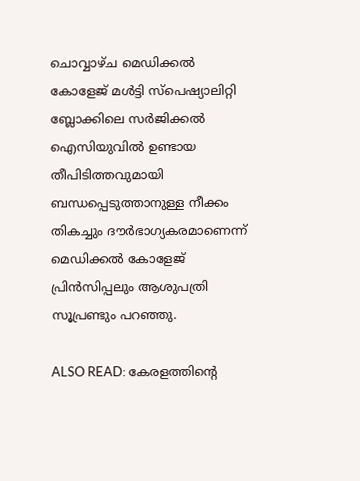ചൊവ്വാഴ്ച മെഡിക്കൽ കോളേജ് മൾട്ടി സ്പെഷ്യാലിറ്റി ബ്ലോക്കിലെ സർജിക്കൽ ഐസിയുവിൽ ഉണ്ടായ തീപിടിത്തവുമായി ബന്ധപ്പെടുത്താനുള്ള നീക്കം തികച്ചും ദൗർഭാഗ്യകരമാണെന്ന് മെഡിക്കൽ കോളേജ് പ്രിൻസിപ്പലും ആശുപത്രി സൂപ്രണ്ടും പറഞ്ഞു.

ALSO READ: കേരളത്തിന്റെ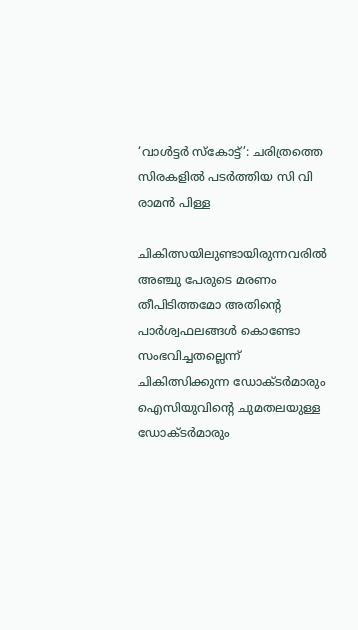‘വാൾട്ടർ സ്കോട്ട്’: ചരിത്രത്തെ സിരകളിൽ പടർത്തിയ സി വി രാമൻ പിള്ള

ചികിത്സയിലുണ്ടായിരുന്നവരിൽ അഞ്ചു പേരുടെ മരണം തീപിടിത്തമോ അതിൻ്റെ പാർശ്വഫലങ്ങൾ കൊണ്ടോ സംഭവിച്ചതല്ലെന്ന് ചികിത്സിക്കുന്ന ഡോക്ടർമാരും ഐസിയുവിൻ്റെ ചുമതലയുള്ള ഡോക്ടർമാരും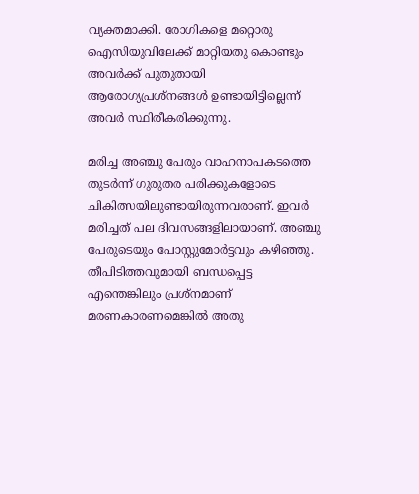വ്യക്തമാക്കി. രോഗികളെ മറ്റൊരു ഐസിയുവിലേക്ക് മാറ്റിയതു കൊണ്ടും അവർക്ക് പുതുതായി ആരോഗ്യപ്രശ്നങ്ങൾ ഉണ്ടായിട്ടില്ലെന്ന് അവർ സ്ഥിരീകരിക്കുന്നു.

മരിച്ച അഞ്ചു പേരും വാഹനാപകടത്തെ തുടർന്ന് ഗുരുതര പരിക്കുകളോടെ ചികിത്സയിലുണ്ടായിരുന്നവരാണ്. ഇവർ മരിച്ചത് പല ദിവസങ്ങളിലായാണ്. അഞ്ചു പേരുടെയും പോസ്റ്റുമോർട്ടവും കഴിഞ്ഞു. തീപിടിത്തവുമായി ബന്ധപ്പെട്ട എന്തെങ്കിലും പ്രശ്നമാണ് മരണകാരണമെങ്കിൽ അതു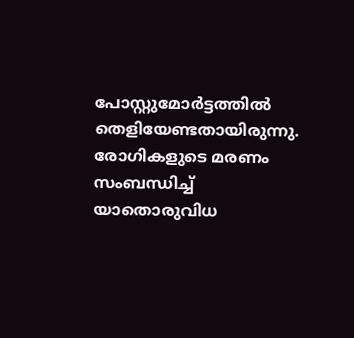പോസ്റ്റുമോർട്ടത്തിൽ തെളിയേണ്ടതായിരുന്നു. രോഗികളുടെ മരണം സംബന്ധിച്ച് യാതൊരുവിധ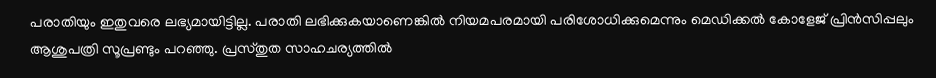പരാതിയും ഇതുവരെ ലഭ്യമായിട്ടില്ല. പരാതി ലഭിക്കുകയാണെങ്കിൽ നിയമപരമായി പരിശോധിക്കുമെന്നും മെഡിക്കൽ കോളേജ് പ്രിൻസിപ്പലും ആശുപത്രി സൂപ്രണ്ടും പറഞ്ഞു. പ്രസ്തുത സാഹചര്യത്തിൽ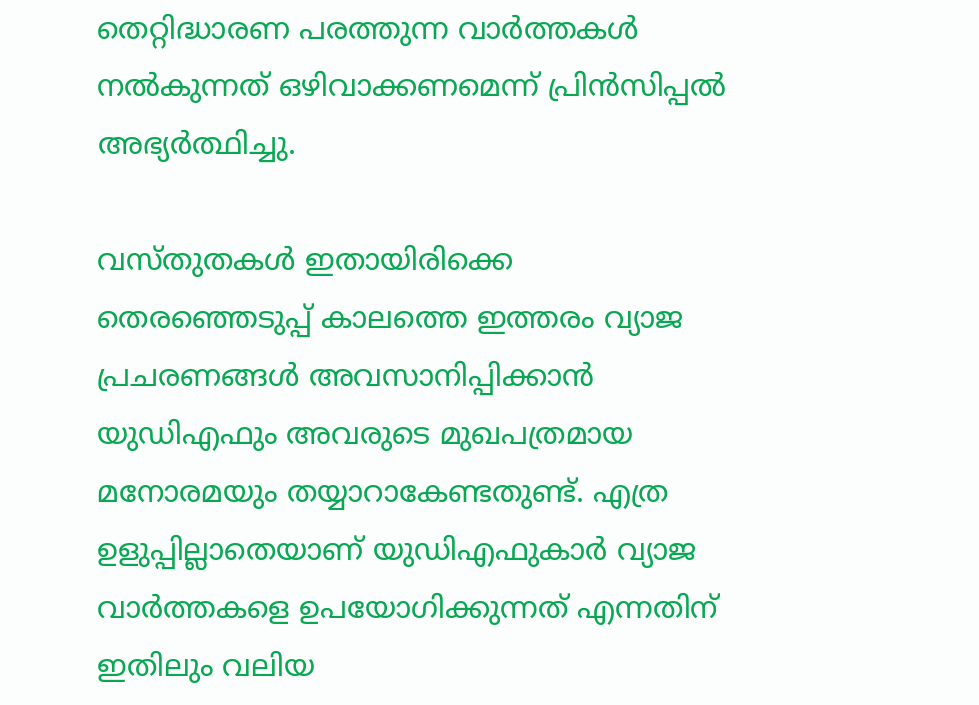തെറ്റിദ്ധാരണ പരത്തുന്ന വാർത്തകൾ നൽകുന്നത് ഒഴിവാക്കണമെന്ന് പ്രിൻസിപ്പൽ അഭ്യർത്ഥിച്ചു.

വസ്തുതകള്‍ ഇതായിരിക്കെ തെരഞ്ഞെടുപ്പ് കാലത്തെ ഇത്തരം വ്യാജ പ്രചരണങ്ങള്‍ അവസാനിപ്പിക്കാൻ യുഡിഎഫും അവരുടെ മുഖപത്രമായ മനോരമയും തയ്യാറാകേണ്ടതുണ്ട്. എത്ര ഉളുപ്പില്ലാതെയാണ് യുഡിഎഫുകാർ വ്യാജ വാർത്തകളെ ഉപയോഗിക്കുന്നത് എന്നതിന് ഇതിലും വലിയ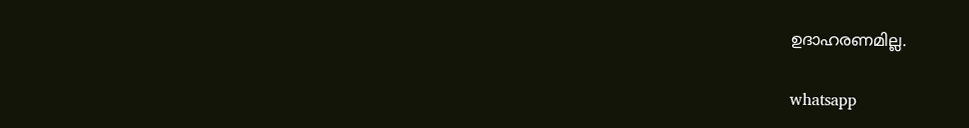ഉദാഹരണമില്ല.

whatsapp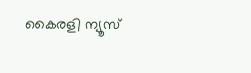കൈരളി ന്യൂസ്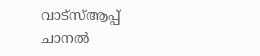വാട്‌സ്ആപ്പ് ചാനല്‍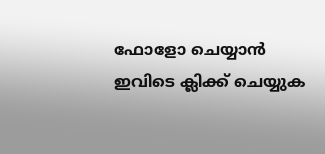ഫോളോ ചെയ്യാന്‍ ഇവിടെ ക്ലിക്ക് ചെയ്യുക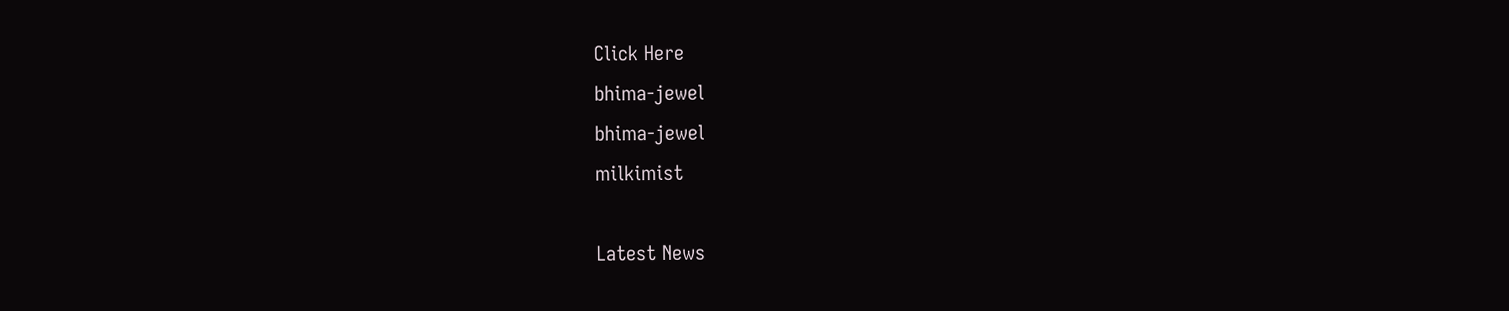Click Here
bhima-jewel
bhima-jewel
milkimist

Latest News